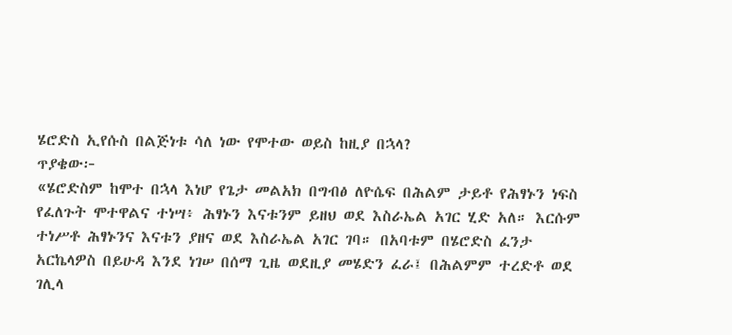ሄሮድስ ኢየሱስ በልጅነቱ ሳለ ነው የሞተው ወይስ ከዚያ በኋላ?
ጥያቄው፦
«ሄሮድስም ከሞተ በኋላ እነሆ የጌታ መልአክ በግብፅ ለዮሴፍ በሕልም ታይቶ የሕፃኑን ነፍስ የፈለጉት ሞተዋልና ተነሣ፥ ሕፃኑን እናቱንም ይዘህ ወደ እስራኤል አገር ሂድ አለ። እርሱም ተነሥቶ ሕፃኑንና እናቱን ያዘና ወደ እስራኤል አገር ገባ። በአባቱም በሄሮድስ ፈንታ አርኬላዎስ በይሁዳ እንደ ነገሠ በሰማ ጊዜ ወደዚያ መሄድን ፈራ፤ በሕልምም ተረድቶ ወደ ገሊላ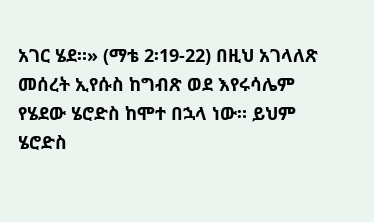አገር ሄደ።» (ማቴ 2፡19-22) በዚህ አገላለጽ መሰረት ኢየሱስ ከግብጽ ወደ እየሩሳሌም የሄደው ሄሮድስ ከሞተ በኋላ ነው። ይህም ሄሮድስ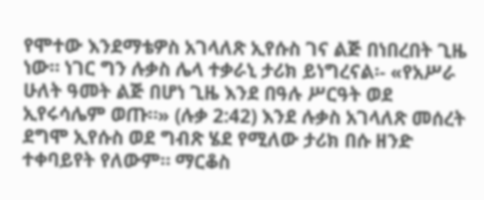የሞተው እንደማቴዎስ አገላለጽ ኢየሱስ ገና ልጅ በነበረበት ጊዜ ነው። ነገር ግን ሉቃስ ሌላ ተቃራኒ ታሪክ ይነግረናል፡- «የአሥራ ሁለት ዓመት ልጅ በሆነ ጊዜ እንደ በዓሉ ሥርዓት ወደ ኢየሩሳሌም ወጡ።» (ሉቃ 2:42) እንደ ሉቃስ አገላለጽ መሰረት ደግሞ ኢየሱስ ወደ ግብጽ ሄደ የሚለው ታሪክ በሱ ዘንድ ተቀባይየት የለውም። ማርቆስ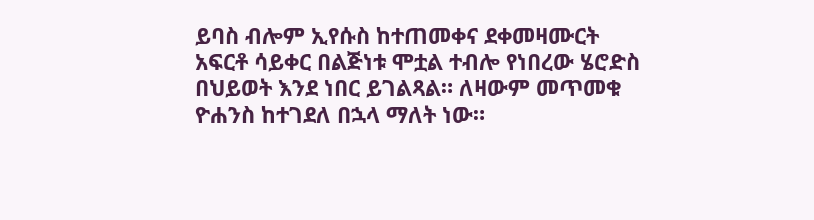ይባስ ብሎም ኢየሱስ ከተጠመቀና ደቀመዛሙርት አፍርቶ ሳይቀር በልጅነቱ ሞቷል ተብሎ የነበረው ሄሮድስ በህይወት እንደ ነበር ይገልጻል። ለዛውም መጥመቁ ዮሐንስ ከተገደለ በኋላ ማለት ነው።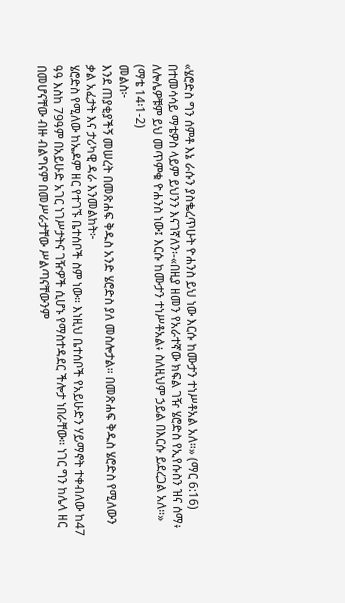«ሄሮድስ ግን ሰምቶ እኔ ራሱን ያስቈረጥሁት ዮሐንስ ይህ ነው እርሱ ከሙታን ተነሥቶአል አለ።» (ማር 6:16) በተመሳሳይ ማቴዎስ ላይም ይህንን እናገኛለን፡-«በዚያ ዘመን የአራተኛው ክፍል ገዥ ሄሮድስ የኢየሱስን ዝና ሰማ፥ ለሎሌዎቹም ይህ መጥምቁ ዮሐንስ ነው፤ እርሱ ከሙታን ተነሥቶአል፥ ስለዚህም ኃይል በእርሱ ይደረጋል አለ።» (ማቴ 14፡1-2)
መልስ፦
እንደ ጠያቂያችኝ መሠረት በመጽሐፍ ቅዱስ አንድ ሄሮድስ ያለ መስሎታል። በመጽሐፍ ቅዱስ ሄሮድስ የሚለውን ቃል አፈታት እና ታሪካዊ ዳራ እንመልከት፦
ሄሮድስ የሚለው ከኤዶም ዘር የተገኙ ቤተሰቦች ስም ነው። እነዚህ ቤተሰቦች የአይሁድን ሃይማኖት ተቀብለው ከ47 ዓዓ እስከ 79ዓም በአይሁድ አገር ነገሥታትና ገዥዎች ሲሆኑ የማስተዳደር ችሎታ ነበራቸው። ነገር ግን ከሌላ ዘር በመሆናቸው ብዙ ብልግናም በመሥራታቸው ሥልጣናቸውንም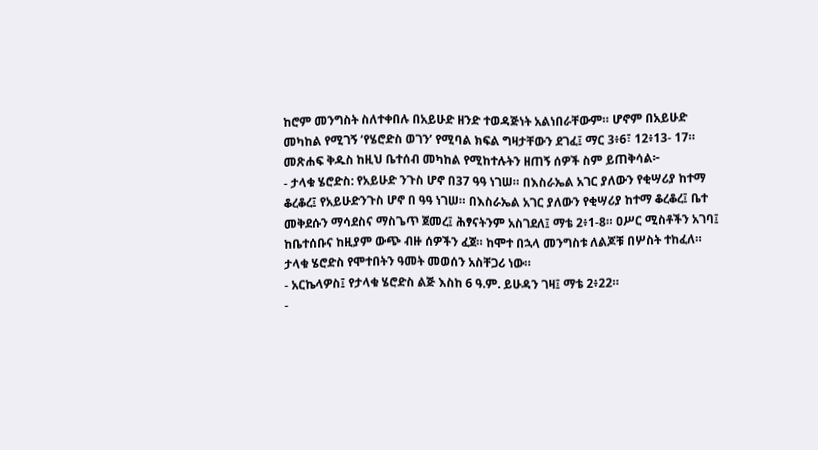ከሮም መንግስት ስለተቀበሉ በአይሁድ ዘንድ ተወዳጅነት አልነበራቸውም። ሆኖም በአይሁድ መካከል የሚገኝ ‘የሄሮድስ ወገን’ የሚባል ክፍል ግዛታቸውን ደገፈ፤ ማር 3፥6፣ 12፥13- 17።
መጽሐፍ ቅዱስ ከዚህ ቤተሰብ መካከል የሚከተሉትን ዘጠኝ ሰዎች ስም ይጠቅሳል፦
- ታላቁ ሄሮድስ: የአይሁድ ንጉስ ሆኖ በ37 ዓዓ ነገሠ። በእስራኤል አገር ያለውን የቂሣሪያ ከተማ ቆረቆረ፤ የአይሁድንጉስ ሆኖ በ ዓዓ ነገሠ። በእስራኤል አገር ያለውን የቂሣሪያ ከተማ ቆረቆረ፤ ቤተ መቅደሱን ማሳደስና ማስጌጥ ጀመረ፤ ሕፃናትንም አስገደለ፤ ማቴ 2፥1-8። ዐሥር ሚስቶችን አገባ፤ ከቤተሰቡና ከዚያም ውጭ ብዙ ሰዎችን ፈጀ። ከሞተ በኋላ መንግስቱ ለልጆቹ በሦስት ተከፈለ። ታላቁ ሄሮድስ የሞተበትን ዓመት መወሰን አስቸጋሪ ነው።
- አርኬላዎስ፤ የታላቁ ሄሮድስ ልጅ እስከ 6 ዓ.ም. ይሁዳን ገዛ፤ ማቴ 2፥22።
-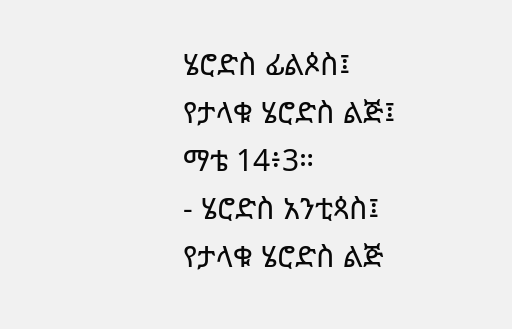ሄሮድስ ፊልጶስ፤ የታላቁ ሄሮድስ ልጅ፤ ማቴ 14፥3።
- ሄሮድስ አንቲጳስ፤ የታላቁ ሄሮድስ ልጅ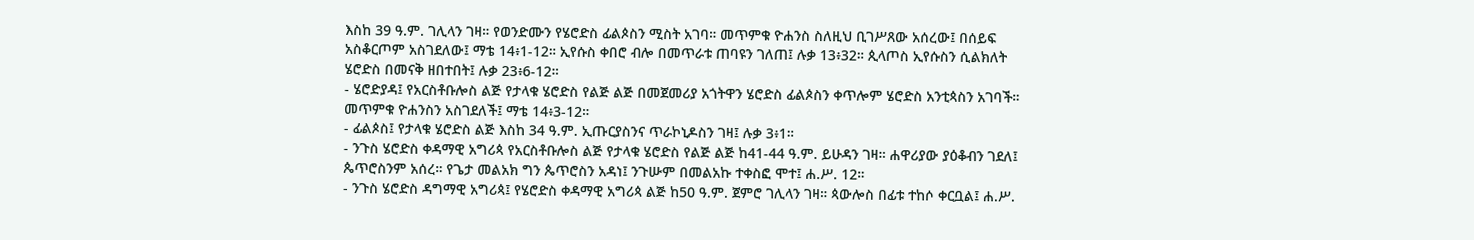እስከ 39 ዓ.ም. ገሊላን ገዛ። የወንድሙን የሄሮድስ ፊልጶስን ሚስት አገባ። መጥምቁ ዮሐንስ ስለዚህ ቢገሥጸው አሰረው፤ በሰይፍ አስቆርጦም አስገደለው፤ ማቴ 14፥1-12። ኢየሱስ ቀበሮ ብሎ በመጥራቱ ጠባዩን ገለጠ፤ ሉቃ 13፥32። ጲላጦስ ኢየሱስን ሲልክለት ሄሮድስ በመናቅ ዘበተበት፤ ሉቃ 23፥6-12።
- ሄሮድያዳ፤ የአርስቶቡሎስ ልጅ የታላቁ ሄሮድስ የልጅ ልጅ በመጀመሪያ አጎትዋን ሄሮድስ ፊልጶስን ቀጥሎም ሄሮድስ አንቲጳስን አገባች። መጥምቁ ዮሐንስን አስገደለች፤ ማቴ 14፥3-12።
- ፊልጶስ፤ የታላቁ ሄሮድስ ልጅ እስከ 34 ዓ.ም. ኢጡርያስንና ጥራኮኒዶስን ገዛ፤ ሉቃ 3፥1።
- ንጉስ ሄሮድስ ቀዳማዊ አግሪጳ የአርስቶቡሎስ ልጅ የታላቁ ሄሮድስ የልጅ ልጅ ከ41-44 ዓ.ም. ይሁዳን ገዛ። ሐዋሪያው ያዕቆብን ገደለ፤ ጴጥሮስንም አሰረ። የጌታ መልአክ ግን ጴጥሮስን አዳነ፤ ንጉሡም በመልአኩ ተቀስፎ ሞተ፤ ሐ.ሥ. 12።
- ንጉስ ሄሮድስ ዳግማዊ አግሪጳ፤ የሄሮድስ ቀዳማዊ አግሪጳ ልጅ ከ50 ዓ.ም. ጀምሮ ገሊላን ገዛ። ጳውሎስ በፊቱ ተከሶ ቀርቧል፤ ሐ.ሥ.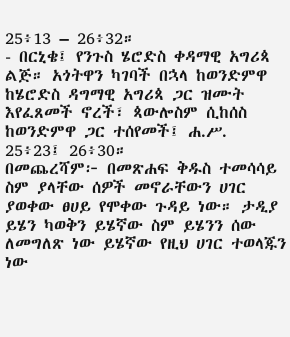25፥13 – 26፥32።
- በርኒቄ፤ የንጉስ ሄሮድስ ቀዳማዊ አግሪጳ ልጅ። አጎትዋን ካገባች በኋላ ከወንድምዋ ከሄሮድስ ዳግማዊ አግሪጳ ጋር ዝሙት እየፈጸመች ኖረች፣ ጳውሎስም ሲከሰስ ከወንድምዋ ጋር ተሰየመች፤ ሐ.ሥ. 25፥23፤ 26፥30።
በመጨረሻም፦ በመጽሐፍ ቅዱስ ተመሳሳይ ስም ያላቸው ሰዎች መኖራቸውን ሀገር ያወቀው ፀሀይ የሞቀው ጉዳይ ነው። ታዲያ ይሄን ካወቅን ይሄኛው ስም ይሄንን ሰው ለመግለጽ ነው ይሄኛው የዚህ ሀገር ተወላጁን ነው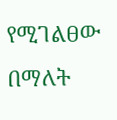የሚገልፀው በማለት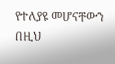የተለያዩ መሆናቸውን በዚህ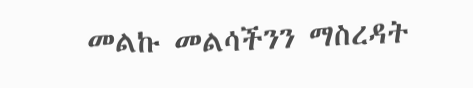መልኩ መልሳችንን ማስረዳት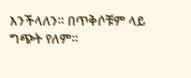እንችላለን። በጥቅሶቹም ላይ ግጭት የለም።